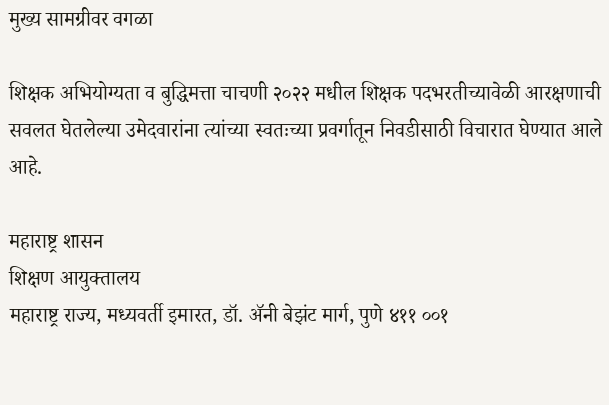मुख्य सामग्रीवर वगळा

शिक्षक अभियोग्यता व बुद्धिमत्ता चाचणी २०२२ मधील शिक्षक पदभरतीच्यावेळी आरक्षणाची सवलत घेतलेल्या उमेदवारांना त्यांच्या स्वतःच्या प्रवर्गातून निवडीसाठी विचारात घेण्यात आले आहे.

महाराष्ट्र शासन
शिक्षण आयुक्तालय
महाराष्ट्र राज्य, मध्यवर्ती इमारत, डॉ. ॲनी बेझंट मार्ग, पुणे ४११ ००१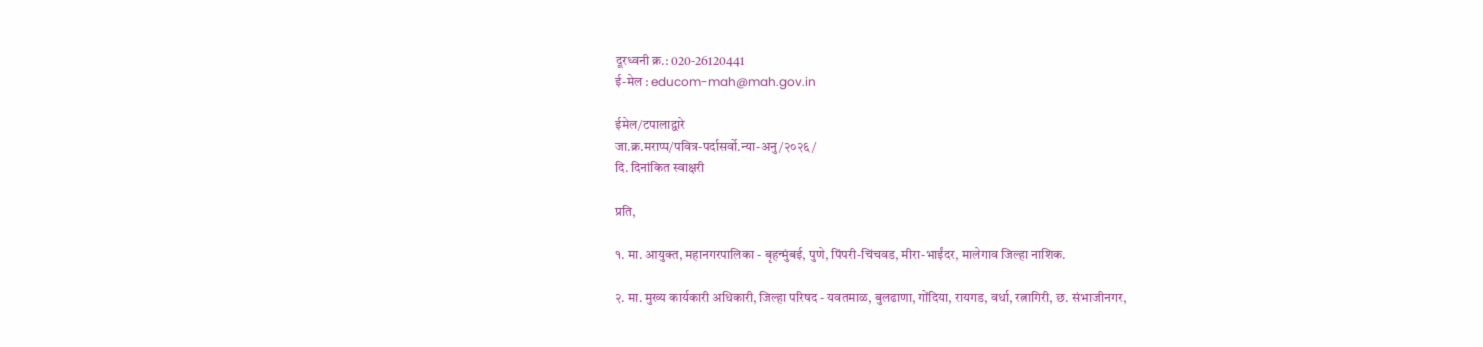दूरध्वनी क्र.: 020-26120441
ई-मेल : educom-mah@mah.gov.in

ईमेल/टपालाद्वारे
जा.क्र.मराप्प/पवित्र-पर्दासर्वो.न्या-अनु/२०२६/
दि. दिनांकित स्वाक्षरी

प्रति,

१. मा. आयुक्त, महानगरपालिका - बृहन्मुंबई, पुणे, पिंपरी-चिंचवड, मीरा-भाईंदर, मालेगाव जिल्हा नाशिक.

२. मा. मुख्य कार्यकारी अधिकारी, जिल्हा परिषद - यवतमाळ, बुलढाणा, गोंदिया, रायगड, वर्धा, रत्नागिरी, छ. संभाजीनगर,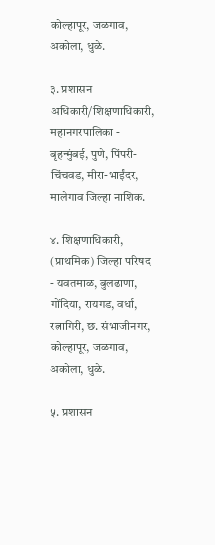कोल्हापूर, जळगाव, अकोला, धुळे.

३. प्रशासन अधिकारी/शिक्षणाधिकारी, महानगरपालिका - बृहन्मुंबई, पुणे, पिंपरी-चिंचवड, मीरा-भाईंदर, मालेगाव जिल्हा नाशिक.

४. शिक्षणाधिकारी, (प्राथमिक) जिल्हा परिषद - यवतमाळ, बुलढाणा, गोंदिया, रायगड, वर्धा, रत्नागिरी, छ. संभाजीनगर, कोल्हापूर, जळगाव, अकोला, धुळे.

५. प्रशासन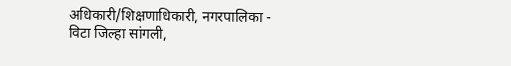अधिकारी/शिक्षणाधिकारी, नगरपालिका - विटा जिल्हा सांगली,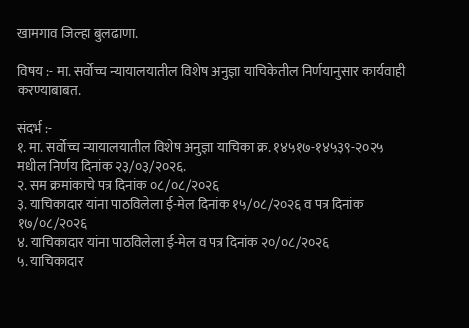खामगाव जिल्हा बुलढाणा.

विषय :- मा. सर्वोच्च न्यायालयातील विशेष अनुज्ञा याचिकेतील निर्णयानुसार कार्यवाही करण्याबाबत.

संदर्भ :-
१. मा. सर्वोच्च न्यायालयातील विशेष अनुज्ञा याचिका क्र. १४५१७-१४५३९-२०२५ मधील निर्णय दिनांक २३/०३/२०२६.
२. सम क्रमांकाचे पत्र दिनांक ०८/०८/२०२६
३. याचिकादार यांना पाठविलेला ई-मेल दिनांक १५/०८/२०२६ व पत्र दिनांक १७/०८/२०२६
४. याचिकादार यांना पाठविलेला ई-मेल व पत्र दिनांक २०/०८/२०२६
५. याचिकादार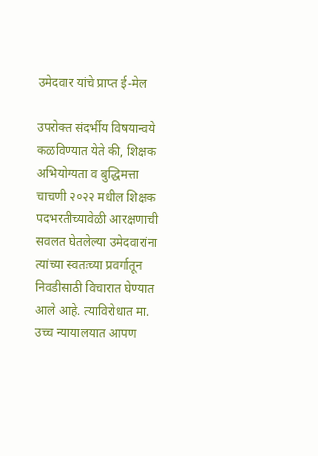उमेदवार यांचे प्राप्त ई-मेल

उपरोक्त संदर्भीय विषयान्वये कळविण्यात येते की, शिक्षक अभियोग्यता व बुद्धिमत्ता चाचणी २०२२ मधील शिक्षक पदभरतीच्यावेळी आरक्षणाची सवलत घेतलेल्या उमेदवारांना त्यांच्या स्वतःच्या प्रवर्गातून निवडीसाठी विचारात घेण्यात आले आहे. त्याविरोधात मा. उच्च न्यायालयात आपण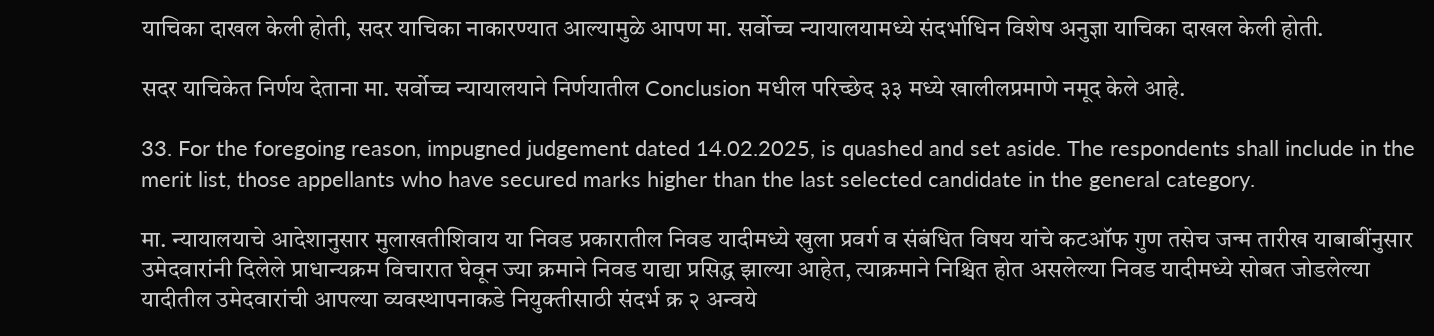याचिका दाखल केली होती, सदर याचिका नाकारण्यात आल्यामुळे आपण मा. सर्वोच्च न्यायालयामध्ये संदर्भाधिन विशेष अनुज्ञा याचिका दाखल केली होती.

सदर याचिकेत निर्णय देताना मा. सर्वोच्च न्यायालयाने निर्णयातील Conclusion मधील परिच्छेद ३३ मध्ये खालीलप्रमाणे नमूद केले आहे.

33. For the foregoing reason, impugned judgement dated 14.02.2025, is quashed and set aside. The respondents shall include in the merit list, those appellants who have secured marks higher than the last selected candidate in the general category.

मा. न्यायालयाचे आदेशानुसार मुलाखतीशिवाय या निवड प्रकारातील निवड यादीमध्ये खुला प्रवर्ग व संबंधित विषय यांचे कटऑफ गुण तसेच जन्म तारीख याबाबींनुसार उमेदवारांनी दिलेले प्राधान्यक्रम विचारात घेवून ज्या क्रमाने निवड याद्या प्रसिद्ध झाल्या आहेत, त्याक्रमाने निश्चित होत असलेल्या निवड यादीमध्ये सोबत जोडलेल्या यादीतील उमेदवारांची आपल्या व्यवस्थापनाकडे नियुक्तीसाठी संदर्भ क्र २ अन्वये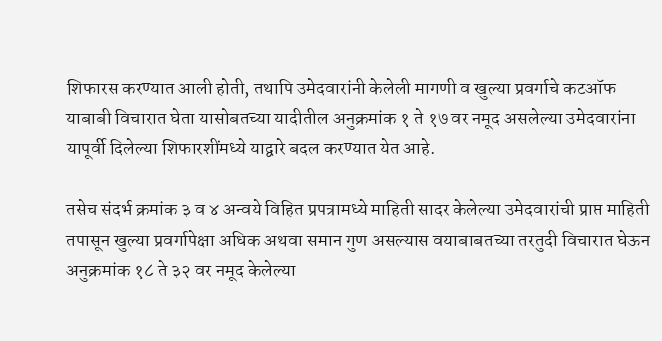शिफारस करण्यात आली होती, तथापि उमेदवारांनी केलेली मागणी व खुल्या प्रवर्गाचे कटऑफ याबाबी विचारात घेता यासोबतच्या यादीतील अनुक्रमांक १ ते १७ वर नमूद असलेल्या उमेदवारांना यापूर्वी दिलेल्या शिफारशींमध्ये याद्वारे बदल करण्यात येत आहे.

तसेच संदर्भ क्रमांक ३ व ४ अन्वये विहित प्रपत्रामध्ये माहिती सादर केलेल्या उमेदवारांची प्राप्त माहिती तपासून खुल्या प्रवर्गापेक्षा अधिक अथवा समान गुण असल्यास वयाबाबतच्या तरतुदी विचारात घेऊन अनुक्रमांक १८ ते ३२ वर नमूद केलेल्या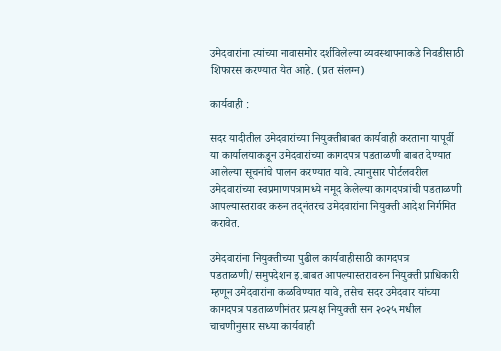उमेदवारांना त्यांच्या नावासमोर दर्शविलेल्या व्यवस्थापनाकडे निवडीसाठी शिफारस करण्यात येत आहे. (प्रत संलग्न)

कार्यवाही :

सदर यादीतील उमेदवारांच्या नियुक्तीबाबत कार्यवाही करताना यापूर्वी या कार्यालयाकडून उमेदवारांच्या कागदपत्र पडताळणी बाबत देण्यात आलेल्या सूचनांचे पालन करण्यात यावे. त्यानुसार पोर्टलवरील उमेदवारांच्या स्वप्रमाणपत्रामध्ये नमूद केलेल्या कागदपत्रांची पडताळणी आपल्यास्तरावर करुन तद्नंतरच उमेदवारांना नियुक्ती आदेश निर्गमित करावेत.

उमेदवारांना नियुक्तीच्या पुढील कार्यवाहीसाठी कागदपत्र पडताळणी/समुपदेशन इ.बाबत आपल्यास्तरावरुन नियुक्ती प्राधिकारी म्हणून उमेदवारांना कळविण्यात यावे, तसेच सदर उमेदवार यांच्या कागदपत्र पडताळणीनंतर प्रत्यक्ष नियुक्ती सन २०२५ मधील चाचणीनुसार सध्या कार्यवाही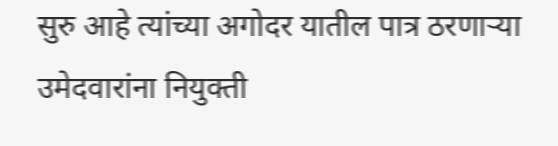सुरु आहे त्यांच्या अगोदर यातील पात्र ठरणाऱ्या उमेदवारांना नियुक्ती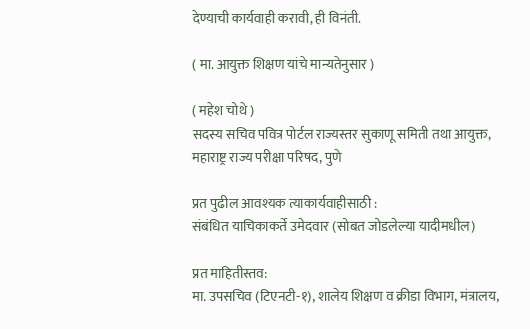देण्याची कार्यवाही करावी, ही विनंती.

( मा. आयुक्त शिक्षण यांचे मान्यतेनुसार )

( महेश चोथे )
सदस्य सचिव पवित्र पोर्टल राज्यस्तर सुकाणू समिती तथा आयुक्त,
महाराष्ट्र राज्य परीक्षा परिषद, पुणे

प्रत पुढील आवश्यक त्याकार्यवाहीसाठी :
संबंधित याचिकाकर्ते उमेदवार (सोबत जोडलेल्या यादीमधील)

प्रत माहितीस्तव:
मा. उपसचिव (टिएनटी-१), शालेय शिक्षण व क्रीडा विभाग, मंत्रालय,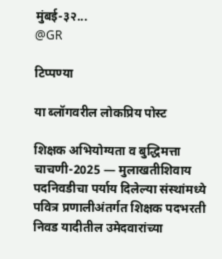मुंबई-३२...
@GR

टिप्पण्या

या ब्लॉगवरील लोकप्रिय पोस्ट

शिक्षक अभियोग्यता व बुद्धिमत्ता चाचणी-2025 — मुलाखतीशिवाय पदनिवडीचा पर्याय दिलेल्या संस्थांमध्ये पवित्र प्रणालीअंतर्गत शिक्षक पदभरती निवड यादीतील उमेदवारांच्या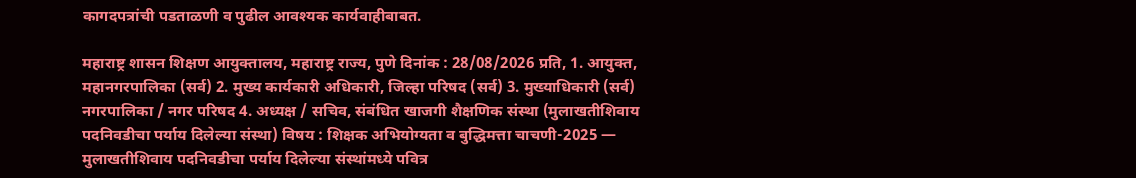कागदपत्रांची पडताळणी व पुढील आवश्यक कार्यवाहीबाबत.

महाराष्ट्र शासन शिक्षण आयुक्तालय, महाराष्ट्र राज्य, पुणे दिनांक : 28/08/2026 प्रति, 1. आयुक्त, महानगरपालिका (सर्व) 2. मुख्य कार्यकारी अधिकारी, जिल्हा परिषद (सर्व) 3. मुख्याधिकारी (सर्व) नगरपालिका / नगर परिषद 4. अध्यक्ष / सचिव, संबंधित खाजगी शैक्षणिक संस्था (मुलाखतीशिवाय पदनिवडीचा पर्याय दिलेल्या संस्था) विषय : शिक्षक अभियोग्यता व बुद्धिमत्ता चाचणी-2025 — मुलाखतीशिवाय पदनिवडीचा पर्याय दिलेल्या संस्थांमध्ये पवित्र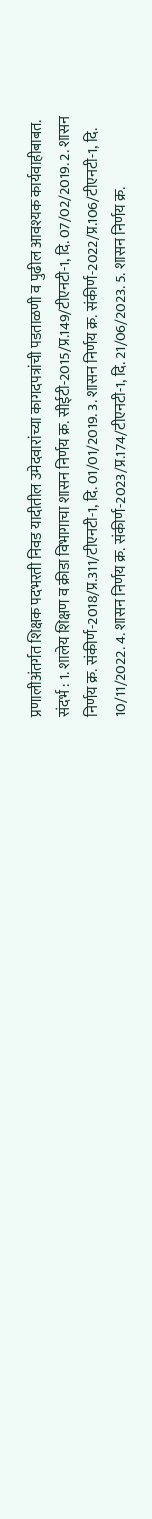प्रणालीअंतर्गत शिक्षक पदभरती निवड यादीतील उमेदवारांच्या कागदपत्रांची पडताळणी व पुढील आवश्यक कार्यवाहीबाबत. संदर्भ : 1. शालेय शिक्षण व क्रीडा विभागाचा शासन निर्णय क्र. सीईटी-2015/प्र.149/टीएनटी-1, दि. 07/02/2019. 2. शासन निर्णय क्र. संकीर्ण-2018/प्र.311/टीएनटी-1, दि. 01/01/2019. 3. शासन निर्णय क्र. संकीर्ण-2022/प्र.106/टीएनटी-1, दि. 10/11/2022. 4. शासन निर्णय क्र. संकीर्ण-2023/प्र.174/टीएनटी-1, दि. 21/06/2023. 5. शासन निर्णय क्र.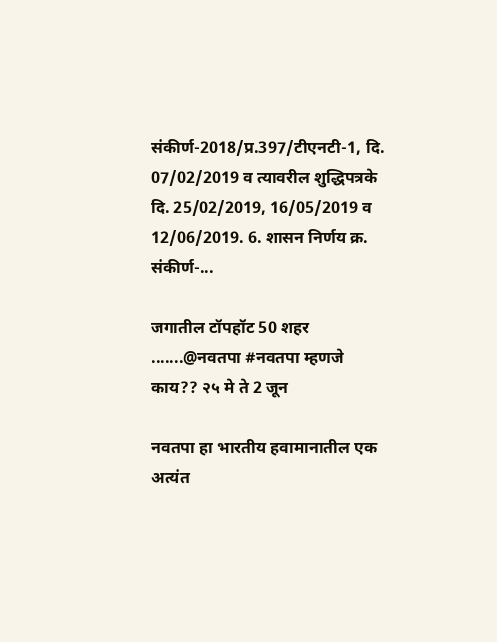संकीर्ण-2018/प्र.397/टीएनटी-1, दि. 07/02/2019 व त्यावरील शुद्धिपत्रके दि. 25/02/2019, 16/05/2019 व 12/06/2019. 6. शासन निर्णय क्र. संकीर्ण-...

जगातील टॉपहॉट 50 शहर .......@नवतपा #नवतपा म्हणजे काय?? २५ मे ते 2 जून

नवतपा हा भारतीय हवामानातील एक अत्यंत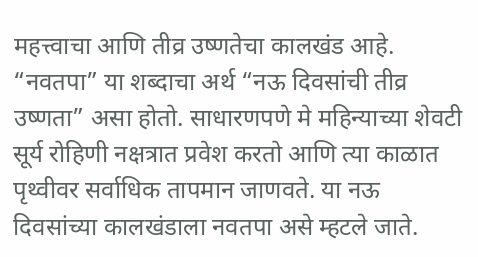महत्त्वाचा आणि तीव्र उष्णतेचा कालखंड आहे. “नवतपा” या शब्दाचा अर्थ “नऊ दिवसांची तीव्र उष्णता” असा होतो. साधारणपणे मे महिन्याच्या शेवटी सूर्य रोहिणी नक्षत्रात प्रवेश करतो आणि त्या काळात पृथ्वीवर सर्वाधिक तापमान जाणवते. या नऊ दिवसांच्या कालखंडाला नवतपा असे म्हटले जाते.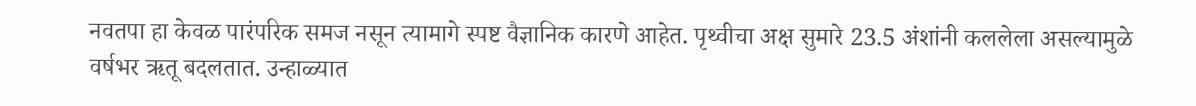नवतपा हा केवळ पारंपरिक समज नसून त्यामागे स्पष्ट वैज्ञानिक कारणे आहेत. पृथ्वीचा अक्ष सुमारे 23.5 अंशांनी कललेला असल्यामुळे वर्षभर ऋतू बदलतात. उन्हाळ्यात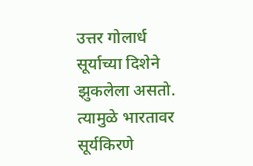उत्तर गोलार्ध सूर्याच्या दिशेने झुकलेला असतो. त्यामुळे भारतावर सूर्यकिरणे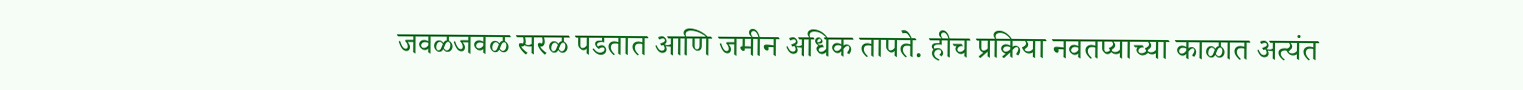जवळजवळ सरळ पडतात आणि जमीन अधिक तापते. हीच प्रक्रिया नवतप्याच्या काळात अत्यंत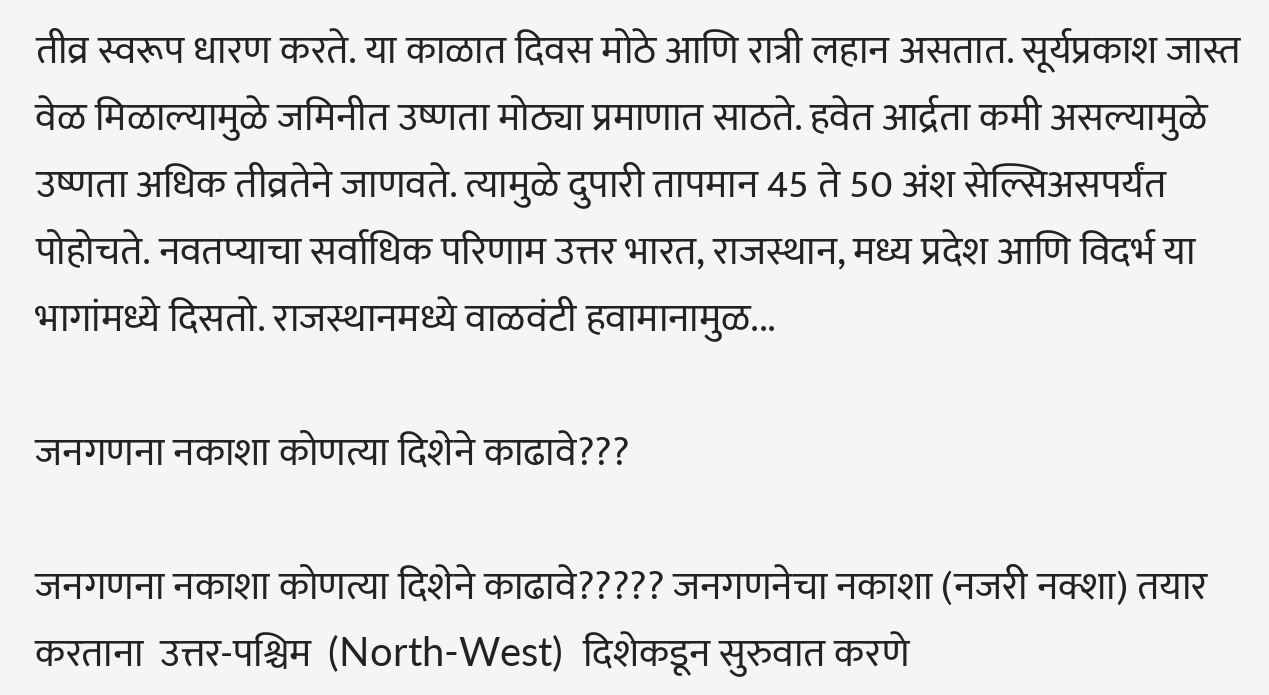तीव्र स्वरूप धारण करते. या काळात दिवस मोठे आणि रात्री लहान असतात. सूर्यप्रकाश जास्त वेळ मिळाल्यामुळे जमिनीत उष्णता मोठ्या प्रमाणात साठते. हवेत आर्द्रता कमी असल्यामुळे उष्णता अधिक तीव्रतेने जाणवते. त्यामुळे दुपारी तापमान 45 ते 50 अंश सेल्सिअसपर्यंत पोहोचते. नवतप्याचा सर्वाधिक परिणाम उत्तर भारत, राजस्थान, मध्य प्रदेश आणि विदर्भ या भागांमध्ये दिसतो. राजस्थानमध्ये वाळवंटी हवामानामुळ...

जनगणना नकाशा कोणत्या दिशेने काढावे???

जनगणना नकाशा कोणत्या दिशेने काढावे????? जनगणनेचा नकाशा (नजरी नक्शा) तयार करताना  उत्तर-पश्चिम  (North-West)  दिशेकडून सुरुवात करणे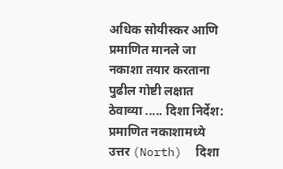अधिक सोयीस्कर आणि प्रमाणित मानले जा नकाशा तयार करताना पुढील गोष्टी लक्षात ठेवाव्या ..... दिशा निर्देश:  प्रमाणित नकाशामध्ये  उत्तर (North)  दिशा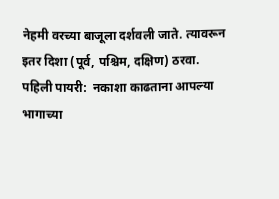नेहमी वरच्या बाजूला दर्शवली जाते. त्यावरून इतर दिशा (पूर्व, पश्चिम, दक्षिण) ठरवा. पहिली पायरी:  नकाशा काढताना आपल्या भागाच्या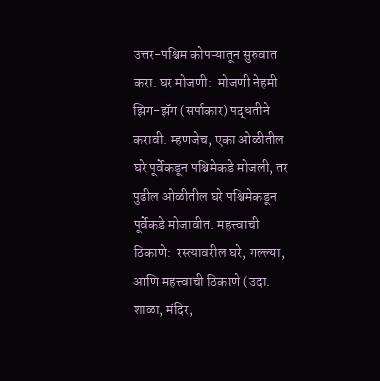उत्तर-पश्चिम कोपऱ्यातून सुरुवात करा. घर मोजणी:  मोजणी नेहमी  झिग-झॅग (सर्पाकार) पद्धतीने  करावी. म्हणजेच, एका ओळीतील घरे पूर्वेकडून पश्चिमेकडे मोजली, तर पुढील ओळीतील घरे पश्चिमेकडून पूर्वेकडे मोजावीत. महत्त्वाची ठिकाणे:  रस्त्यावरील घरे, गल्ल्या, आणि महत्त्वाची ठिकाणे (उदा. शाळा, मंदिर,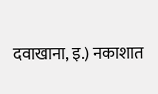दवाखाना, इ.) नकाशात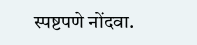स्पष्टपणे नोंदवा.